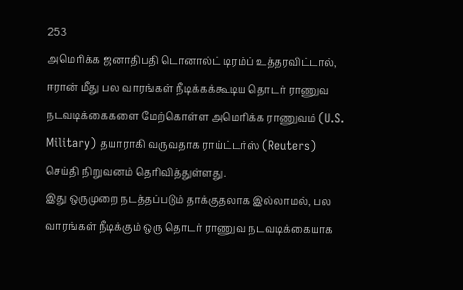253
அமெரிக்க ஜனாதிபதி டொனால்ட் டிரம்ப் உத்தரவிட்டால், ஈரான் மீது பல வாரங்கள் நீடிக்கக்கூடிய தொடர் ராணுவ நடவடிக்கைகளை மேற்கொள்ள அமெரிக்க ராணுவம் (U.S. Military) தயாராகி வருவதாக ராய்ட்டர்ஸ் (Reuters) செய்தி நிறுவனம் தெரிவித்துள்ளது.
இது ஒருமுறை நடத்தப்படும் தாக்குதலாக இல்லாமல், பல வாரங்கள் நீடிக்கும் ஒரு தொடர் ராணுவ நடவடிக்கையாக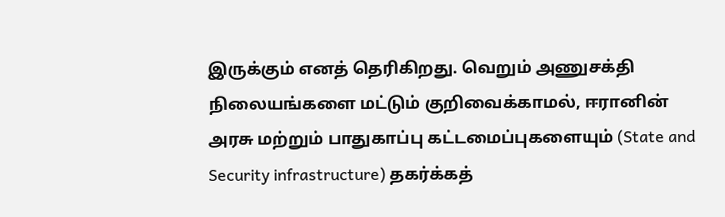இருக்கும் எனத் தெரிகிறது. வெறும் அணுசக்தி நிலையங்களை மட்டும் குறிவைக்காமல், ஈரானின் அரசு மற்றும் பாதுகாப்பு கட்டமைப்புகளையும் (State and Security infrastructure) தகர்க்கத்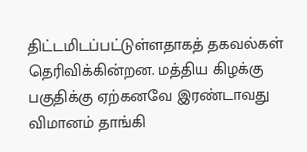திட்டமிடப்பட்டுள்ளதாகத் தகவல்கள் தெரிவிக்கின்றன. மத்திய கிழக்கு பகுதிக்கு ஏற்கனவே இரண்டாவது விமானம் தாங்கி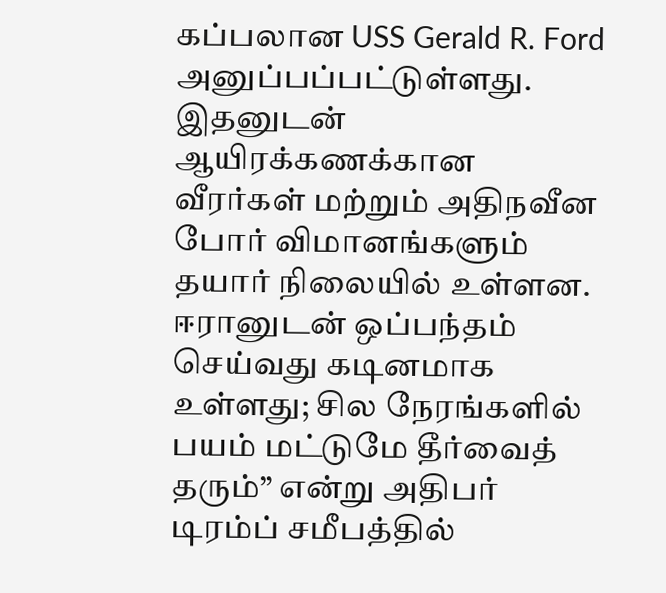கப்பலான USS Gerald R. Ford அனுப்பப்பட்டுள்ளது. இதனுடன் ஆயிரக்கணக்கான வீரர்கள் மற்றும் அதிநவீன போர் விமானங்களும் தயார் நிலையில் உள்ளன.
ஈரானுடன் ஒப்பந்தம் செய்வது கடினமாக உள்ளது; சில நேரங்களில் பயம் மட்டுமே தீர்வைத் தரும்” என்று அதிபர் டிரம்ப் சமீபத்தில்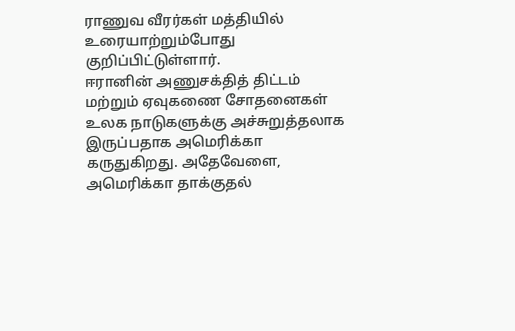ராணுவ வீரர்கள் மத்தியில் உரையாற்றும்போது குறிப்பிட்டுள்ளார்.
ஈரானின் அணுசக்தித் திட்டம் மற்றும் ஏவுகணை சோதனைகள் உலக நாடுகளுக்கு அச்சுறுத்தலாக இருப்பதாக அமெரிக்கா கருதுகிறது. அதேவேளை, அமெரிக்கா தாக்குதல்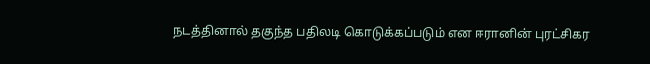நடத்தினால் தகுந்த பதிலடி கொடுக்கப்படும் என ஈரானின் புரட்சிகர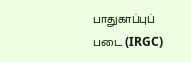பாதுகாப்புப் படை (IRGC)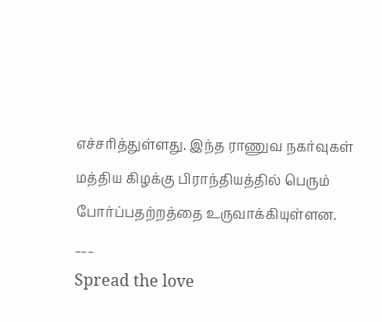எச்சரித்துள்ளது. இந்த ராணுவ நகர்வுகள் மத்திய கிழக்கு பிராந்தியத்தில் பெரும் போர்ப்பதற்றத்தை உருவாக்கியுள்ளன.
___
Spread the love